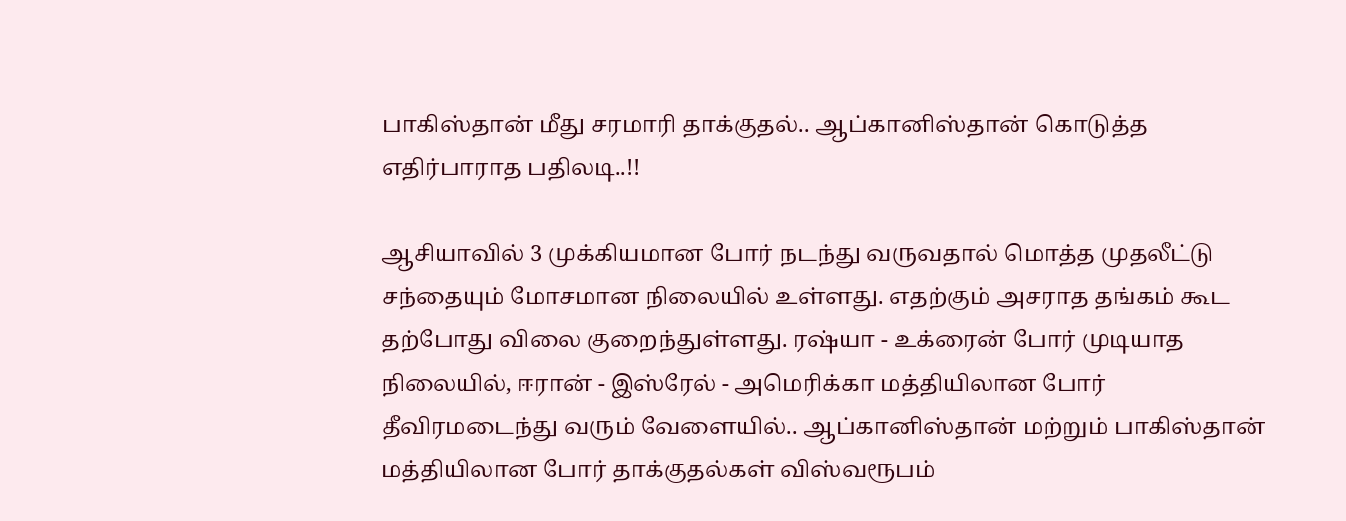பாகிஸ்தான் மீது சரமாரி தாக்குதல்.. ஆப்கானிஸ்தான் கொடுத்த எதிர்பாராத பதிலடி..!!

ஆசியாவில் 3 முக்கியமான போர் நடந்து வருவதால் மொத்த முதலீட்டு சந்தையும் மோசமான நிலையில் உள்ளது. எதற்கும் அசராத தங்கம் கூட தற்போது விலை குறைந்துள்ளது. ரஷ்யா - உக்ரைன் போர் முடியாத நிலையில், ஈரான் - இஸ்ரேல் - அமெரிக்கா மத்தியிலான போர் தீவிரமடைந்து வரும் வேளையில்.. ஆப்கானிஸ்தான் மற்றும் பாகிஸ்தான் மத்தியிலான போர் தாக்குதல்கள் விஸ்வரூபம்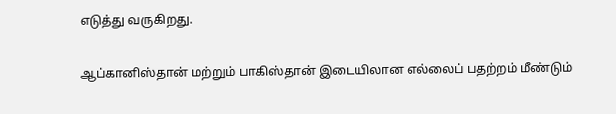எடுத்து வருகிறது.

ஆப்கானிஸ்தான் மற்றும் பாகிஸ்தான் இடையிலான எல்லைப் பதற்றம் மீண்டும்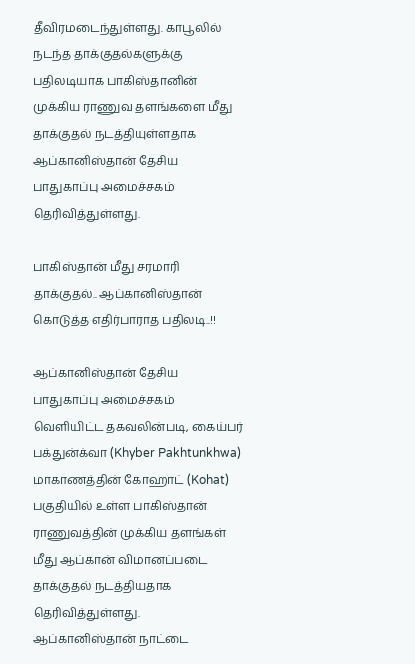தீவிரமடைந்துள்ளது. காபூலில் நடந்த தாக்குதல்களுக்கு பதிலடியாக பாகிஸ்தானின் முக்கிய ராணுவ தளங்களை மீது தாக்குதல் நடத்தியுள்ளதாக ஆப்கானிஸ்தான் தேசிய பாதுகாப்பு அமைச்சகம் தெரிவித்துள்ளது.

பாகிஸ்தான் மீது சரமாரி தாக்குதல்.. ஆப்கானிஸ்தான் கொடுத்த எதிர்பாராத பதிலடி..!!

ஆப்கானிஸ்தான் தேசிய பாதுகாப்பு அமைச்சகம் வெளியிட்ட தகவலின்படி, கைய்பர் பக்துன்க்வா (Khyber Pakhtunkhwa) மாகாணத்தின் கோஹாட் (Kohat) பகுதியில் உள்ள பாகிஸ்தான் ராணுவத்தின் முக்கிய தளங்கள் மீது ஆப்கான் விமானப்படை தாக்குதல் நடத்தியதாக தெரிவித்துள்ளது. ஆப்கானிஸ்தான் நாட்டை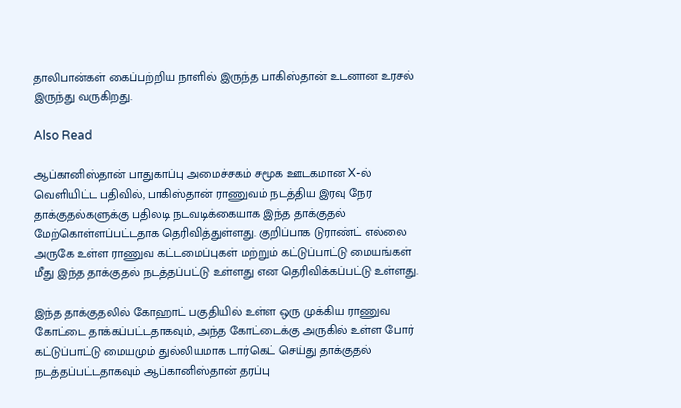தாலிபான்கள் கைப்பற்றிய நாளில் இருந்த பாகிஸ்தான் உடனான உரசல் இருந்து வருகிறது.

Also Read

ஆப்கானிஸ்தான் பாதுகாப்பு அமைச்சகம் சமூக ஊடகமான X-ல் வெளியிட்ட பதிவில், பாகிஸ்தான் ராணுவம் நடத்திய இரவு நேர தாக்குதல்களுக்கு பதிலடி நடவடிக்கையாக இந்த தாக்குதல் மேற்கொள்ளப்பட்டதாக தெரிவித்துள்ளது. குறிப்பாக டுராண்ட் எல்லை அருகே உள்ள ராணுவ கட்டமைப்புகள் மற்றும் கட்டுப்பாட்டு மையங்கள் மீது இந்த தாக்குதல் நடத்தப்பட்டு உள்ளது என தெரிவிக்கப்பட்டு உள்ளது.

இந்த தாக்குதலில் கோஹாட் பகுதியில் உள்ள ஒரு முக்கிய ராணுவ கோட்டை தாக்கப்பட்டதாகவும், அந்த கோட்டைக்கு அருகில் உள்ள போர் கட்டுப்பாட்டு மையமும் துல்லியமாக டார்கெட் செய்து தாக்குதல் நடத்தப்பட்டதாகவும் ஆப்கானிஸ்தான் தரப்பு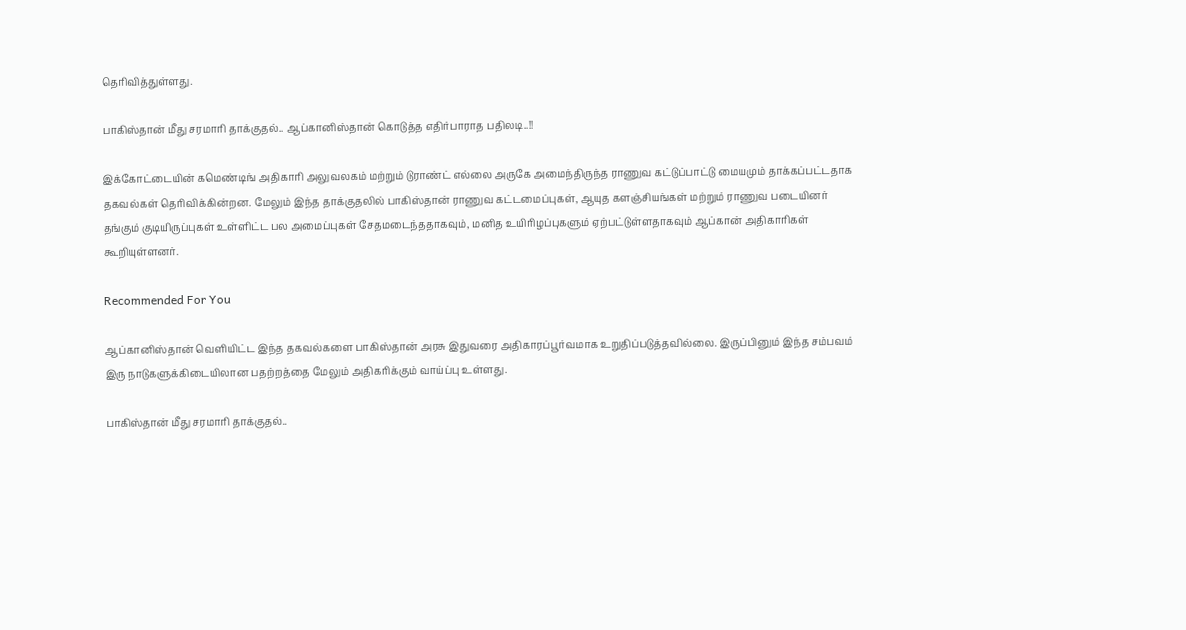தெரிவித்துள்ளது.

பாகிஸ்தான் மீது சரமாரி தாக்குதல்.. ஆப்கானிஸ்தான் கொடுத்த எதிர்பாராத பதிலடி..!!

இக்கோட்டையின் கமெண்டிங் அதிகாரி அலுவலகம் மற்றும் டுராண்ட் எல்லை அருகே அமைந்திருந்த ராணுவ கட்டுப்பாட்டு மையமும் தாக்கப்பட்டதாக தகவல்கள் தெரிவிக்கின்றன. மேலும் இந்த தாக்குதலில் பாகிஸ்தான் ராணுவ கட்டமைப்புகள், ஆயுத களஞ்சியங்கள் மற்றும் ராணுவ படையினர் தங்கும் குடியிருப்புகள் உள்ளிட்ட பல அமைப்புகள் சேதமடைந்ததாகவும், மனித உயிரிழப்புகளும் ஏற்பட்டுள்ளதாகவும் ஆப்கான் அதிகாரிகள் கூறியுள்ளனர்.

Recommended For You

ஆப்கானிஸ்தான் வெளியிட்ட இந்த தகவல்களை பாகிஸ்தான் அரசு இதுவரை அதிகாரப்பூர்வமாக உறுதிப்படுத்தவில்லை. இருப்பினும் இந்த சம்பவம் இரு நாடுகளுக்கிடையிலான பதற்றத்தை மேலும் அதிகரிக்கும் வாய்ப்பு உள்ளது.

பாகிஸ்தான் மீது சரமாரி தாக்குதல்..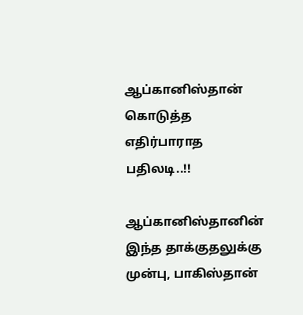ஆப்கானிஸ்தான் கொடுத்த எதிர்பாராத பதிலடி..!!

ஆப்கானிஸ்தானின் இந்த தாக்குதலுக்கு முன்பு, பாகிஸ்தான்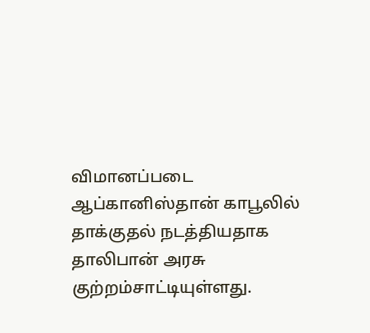விமானப்படை ஆப்கானிஸ்தான் காபூலில் தாக்குதல் நடத்தியதாக தாலிபான் அரசு குற்றம்சாட்டியுள்ளது.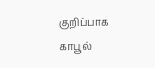குறிப்பாக காபூல்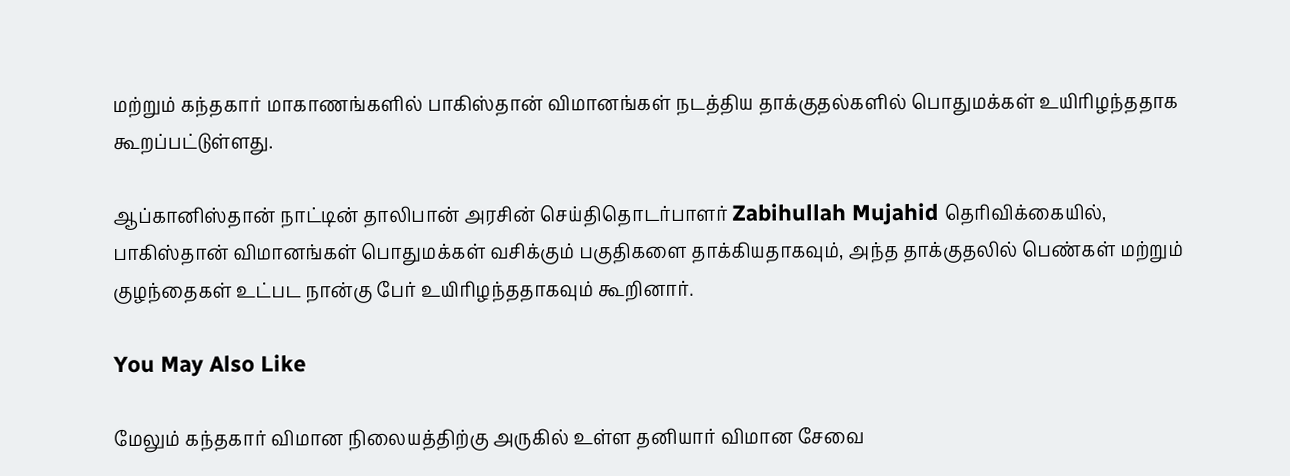மற்றும் கந்தகார் மாகாணங்களில் பாகிஸ்தான் விமானங்கள் நடத்திய தாக்குதல்களில் பொதுமக்கள் உயிரிழந்ததாக கூறப்பட்டுள்ளது.

ஆப்கானிஸ்தான் நாட்டின் தாலிபான் அரசின் செய்திதொடர்பாளர் Zabihullah Mujahid தெரிவிக்கையில், பாகிஸ்தான் விமானங்கள் பொதுமக்கள் வசிக்கும் பகுதிகளை தாக்கியதாகவும், அந்த தாக்குதலில் பெண்கள் மற்றும் குழந்தைகள் உட்பட நான்கு பேர் உயிரிழந்ததாகவும் கூறினார்.

You May Also Like

மேலும் கந்தகார் விமான நிலையத்திற்கு அருகில் உள்ள தனியார் விமான சேவை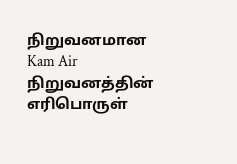நிறுவனமான Kam Air நிறுவனத்தின் எரிபொருள்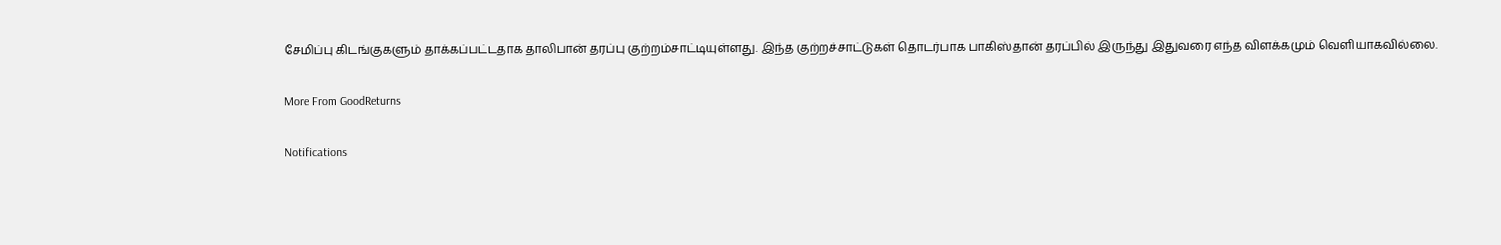சேமிப்பு கிடங்குகளும் தாக்கப்பட்டதாக தாலிபான் தரப்பு குற்றம்சாட்டியுள்ளது. இந்த குற்றச்சாட்டுகள் தொடர்பாக பாகிஸ்தான் தரப்பில் இருந்து இதுவரை எந்த விளக்கமும் வெளியாகவில்லை.

More From GoodReturns

Notifications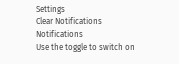Settings
Clear Notifications
Notifications
Use the toggle to switch on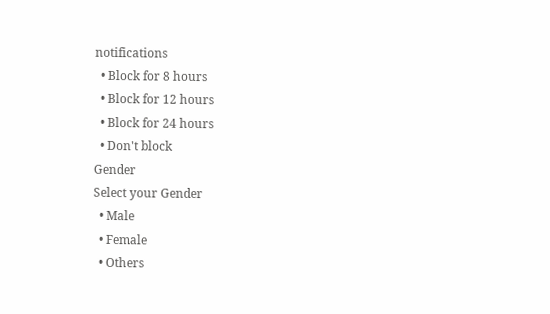notifications
  • Block for 8 hours
  • Block for 12 hours
  • Block for 24 hours
  • Don't block
Gender
Select your Gender
  • Male
  • Female
  • Others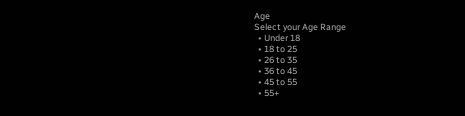Age
Select your Age Range
  • Under 18
  • 18 to 25
  • 26 to 35
  • 36 to 45
  • 45 to 55
  • 55+